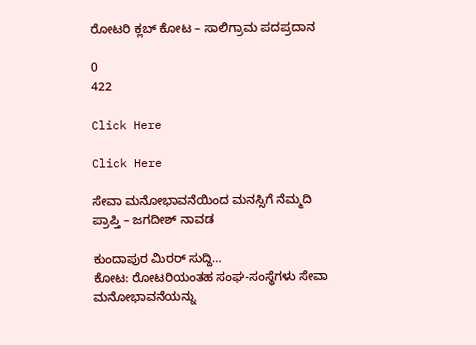ರೋಟರಿ ಕ್ಲಬ್ ಕೋಟ – ಸಾಲಿಗ್ರಾಮ ಪದಪ್ರದಾನ

0
422

Click Here

Click Here

ಸೇವಾ ಮನೋಭಾವನೆಯಿಂದ ಮನಸ್ಸಿಗೆ ನೆಮ್ಮದಿ ಪ್ರಾಪ್ತಿ – ಜಗದೀಶ್ ನಾವಡ

ಕುಂದಾಪುರ ಮಿರರ್ ಸುದ್ದಿ…
ಕೋಟ: ರೋಟರಿಯಂತಹ ಸಂಘ-ಸಂಸ್ಥೆಗಳು ಸೇವಾ ಮನೋಭಾವನೆಯನ್ನು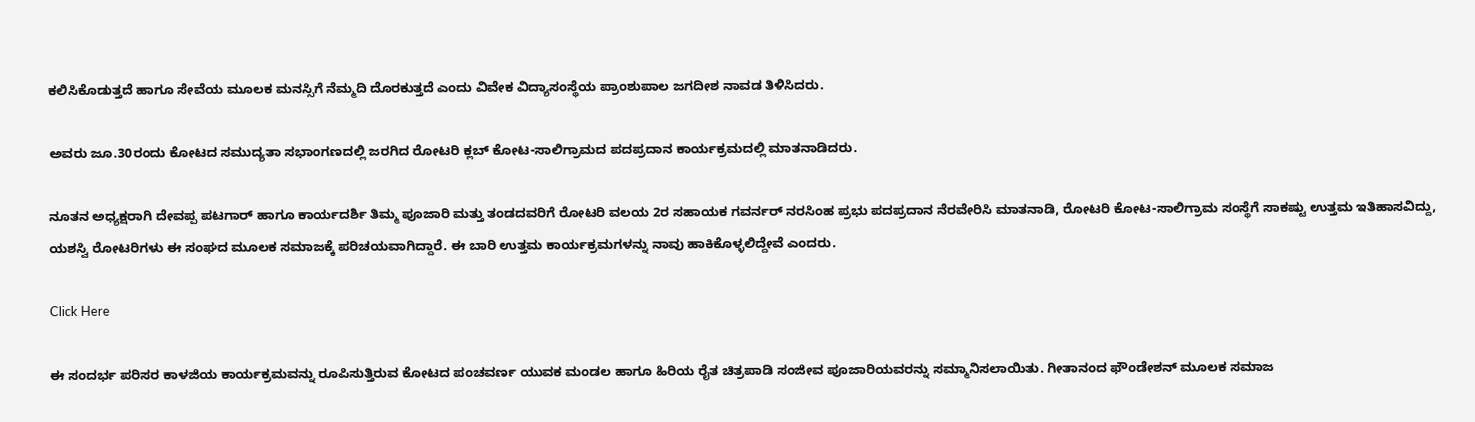ಕಲಿಸಿಕೊಡುತ್ತದೆ ಹಾಗೂ ಸೇವೆಯ ಮೂಲಕ ಮನಸ್ಸಿಗೆ ನೆಮ್ಮದಿ ದೊರಕುತ್ತದೆ ಎಂದು ವಿವೇಕ ವಿದ್ಯಾಸಂಸ್ಥೆಯ ಪ್ರಾಂಶುಪಾಲ ಜಗದೀಶ ನಾವಡ ತಿಳಿಸಿದರು.

ಅವರು ಜೂ.30ರಂದು ಕೋಟದ ಸಮುದ್ಯತಾ ಸಭಾಂಗಣದಲ್ಲಿ ಜರಗಿದ ರೋಟರಿ ಕ್ಲಬ್ ಕೋಟ-ಸಾಲಿಗ್ರಾಮದ ಪದಪ್ರದಾನ ಕಾರ್ಯಕ್ರಮದಲ್ಲಿ ಮಾತನಾಡಿದರು.

ನೂತನ ಅಧ್ಯಕ್ಷರಾಗಿ ದೇವಪ್ಪ ಪಟಗಾರ್ ಹಾಗೂ ಕಾರ್ಯದರ್ಶಿ ತಿಮ್ಮ ಪೂಜಾರಿ ಮತ್ತು ತಂಡದವರಿಗೆ ರೋಟರಿ ವಲಯ 2ರ ಸಹಾಯಕ ಗವರ್ನರ್ ನರಸಿಂಹ ಪ್ರಭು ಪದಪ್ರದಾನ ನೆರವೇರಿಸಿ ಮಾತನಾಡಿ, ರೋಟರಿ ಕೋಟ-ಸಾಲಿಗ್ರಾಮ ಸಂಸ್ಥೆಗೆ ಸಾಕಷ್ಟು ಉತ್ತಮ ಇತಿಹಾಸವಿದ್ದು, ಯಶಸ್ವಿ ರೋಟರಿಗಳು ಈ ಸಂಘದ ಮೂಲಕ ಸಮಾಜಕ್ಕೆ ಪರಿಚಯವಾಗಿದ್ದಾರೆ. ಈ ಬಾರಿ ಉತ್ತಮ ಕಾರ್ಯಕ್ರಮಗಳನ್ನು ನಾವು ಹಾಕಿಕೊಳ್ಳಲಿದ್ದೇವೆ ಎಂದರು.

Click Here

ಈ ಸಂದರ್ಭ ಪರಿಸರ ಕಾಳಜಿಯ ಕಾರ್ಯಕ್ರಮವನ್ನು ರೂಪಿಸುತ್ತಿರುವ ಕೋಟದ ಪಂಚವರ್ಣ ಯುವಕ ಮಂಡಲ ಹಾಗೂ ಹಿರಿಯ ರೈತ ಚಿತ್ರಪಾಡಿ ಸಂಜೀವ ಪೂಜಾರಿಯವರನ್ನು ಸಮ್ಮಾನಿಸಲಾಯಿತು. ಗೀತಾನಂದ ಫೌಂಡೇಶನ್ ಮೂಲಕ ಸಮಾಜ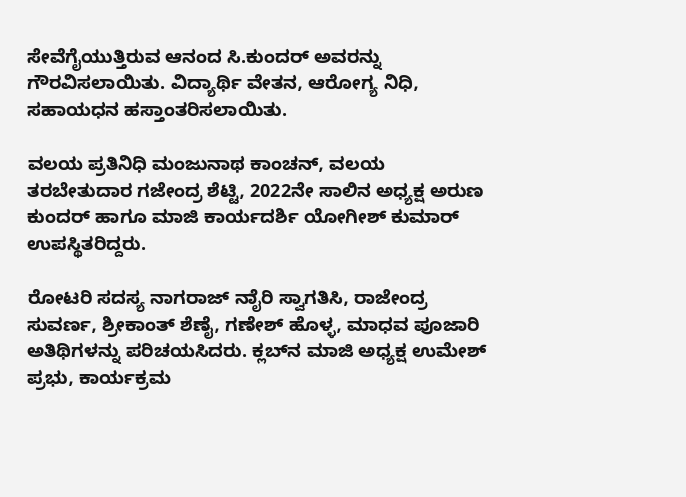ಸೇವೆಗೈಯುತ್ತಿರುವ ಆನಂದ ಸಿ.ಕುಂದರ್ ಅವರನ್ನು ಗೌರವಿಸಲಾಯಿತು. ವಿದ್ಯಾರ್ಥಿ ವೇತನ, ಆರೋಗ್ಯ ನಿಧಿ, ಸಹಾಯಧನ ಹಸ್ತಾಂತರಿಸಲಾಯಿತು.

ವಲಯ ಪ್ರತಿನಿಧಿ ಮಂಜುನಾಥ ಕಾಂಚನ್, ವಲಯ ತರಬೇತುದಾರ ಗಜೇಂದ್ರ ಶೆಟ್ಟಿ, 2022ನೇ ಸಾಲಿನ ಅಧ್ಯಕ್ಷ ಅರುಣ ಕುಂದರ್ ಹಾಗೂ ಮಾಜಿ ಕಾರ್ಯದರ್ಶಿ ಯೋಗೀಶ್ ಕುಮಾರ್ ಉಪಸ್ಥಿತರಿದ್ದರು.

ರೋಟರಿ ಸದಸ್ಯ ನಾಗರಾಜ್ ನಾೈರಿ ಸ್ವಾಗತಿಸಿ, ರಾಜೇಂದ್ರ ಸುವರ್ಣ, ಶ್ರೀಕಾಂತ್ ಶೆಣೈ, ಗಣೇಶ್ ಹೊಳ್ಳ, ಮಾಧವ ಪೂಜಾರಿ ಅತಿಥಿಗಳನ್ನು ಪರಿಚಯಸಿದರು. ಕ್ಲಬ್‍ನ ಮಾಜಿ ಅಧ್ಯಕ್ಷ ಉಮೇಶ್ ಪ್ರಭು, ಕಾರ್ಯಕ್ರಮ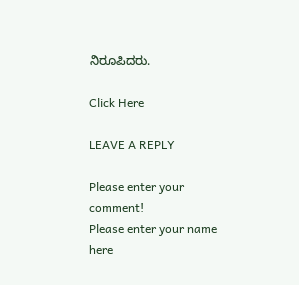ನಿರೂಪಿದರು.

Click Here

LEAVE A REPLY

Please enter your comment!
Please enter your name here